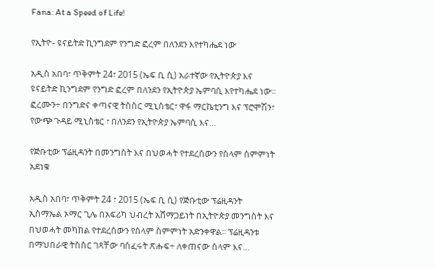Fana: At a Speed of Life!

የኢትዮ- ዩናይትድ ኪንግደም የንግድ ፎረም በለንደን እየተካሔደ ነው

አዲስ አበባ፣ ጥቅምት 24፣ 2015 (ኤፍ ቢ ሲ) አራተኛው የኢትዮጵያ እና ዩናይትድ ኪንግደም የንግድ ፎረም በለንደን የኢትዮጵያ ኤምባሲ እየተካሔደ ነው፡፡ ፎረሙን÷ በንግድና ቀጣናዊ ትስስር ሚኒስቴር፣ ዋፋ ማርኬቲንግ እና ፕሮሞሽን፣ የውጭ ጉዳይ ሚኒስቴር ፣ በለንደን የኢትዮጵያ ኤምባሲ እና…

የጅቡቲው ፕሬዚዳንት በመንግስት እና በህወሓት የተደረሰውን የሰላም ሰምምነት አደነቁ

አዲስ አበባ፣ ጥቅምት 24 ፣ 2015 (ኤፍ ቢ ሲ) የጅቡቲው ፕሬዚዳንት ኢስማኤል ኦማር ጊሌ በአፍሪካ ህብረት አሸማጋይነት በኢትዮጵያ መንግስት እና በህወሓት መካከል የተደረሰውን የሰላም ስምምነት አድንቀዋል፡፡ ፕሬዚዳንቱ በማህበራዊ ትስስር ገጻቸው ባሰፈሩት ጽሑፍ÷ ለቀጠናው ሰላም እና…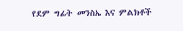የደም ግፊት መንስኤ እና ምልክቶች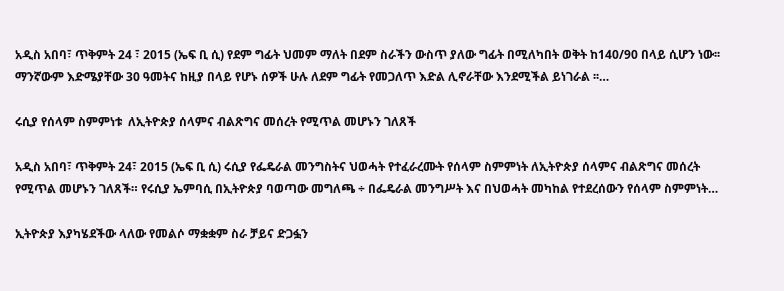አዲስ አበባ፣ ጥቅምት 24 ፣ 2015 (ኤፍ ቢ ሲ) የደም ግፊት ህመም ማለት በደም ስራችን ውስጥ ያለው ግፊት በሚለካበት ወቅት ከ140/90 በላይ ሲሆን ነው፡፡ ማንኛውም እድሜያቸው 30 ዓመትና ከዚያ በላይ የሆኑ ሰዎች ሁሉ ለደም ግፊት የመጋለጥ እድል ሊኖራቸው እንደሚችል ይነገራል ፡፡…

ሩሲያ የሰላም ስምምነቱ  ለኢትዮጵያ ሰላምና ብልጽግና መሰረት የሚጥል መሆኑን ገለጸች

አዲስ አበባ፣ ጥቅምት 24፣ 2015 (ኤፍ ቢ ሲ) ሩሲያ የፌዴራል መንግስትና ህወሓት የተፈራረሙት የሰላም ስምምነት ለኢትዮጵያ ሰላምና ብልጽግና መሰረት የሚጥል መሆኑን ገለጸች። የሩሲያ ኤምባሲ በኢትዮጵያ ባወጣው መግለጫ ÷ በፌዴራል መንግሥት እና በህወሓት መካከል የተደረሰውን የሰላም ስምምነት…

ኢትዮጵያ እያካሄደችው ላለው የመልሶ ማቋቋም ስራ ቻይና ድጋፏን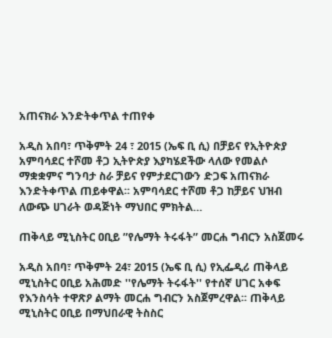አጠናክራ እንድትቀጥል ተጠየቀ

አዲስ አበባ፣ ጥቅምት 24 ፣ 2015 (ኤፍ ቢ ሲ) በቻይና የኢትዮጵያ አምባሳደር ተሾመ ቶጋ ኢትዮጵያ እያካሄደችው ላለው የመልሶ ማቋቋምና ግንባታ ስራ ቻይና የምታደርገውን ድጋፍ አጠናክራ እንድትቀጥል ጠይቀዋል፡፡ አምባሳደር ተሾመ ቶጋ ከቻይና ህዝብ ለውጭ ሀገራት ወዳጅነት ማህበር ምክትል…

ጠቅላይ ሚኒስትር ዐቢይ ”የሌማት ትሩፋት” መርሐ ግብርን አስጀመሩ

አዲስ አበባ፣ ጥቅምት 24፣ 2015 (ኤፍ ቢ ሲ) የኢፌዲሪ ጠቅላይ ሚኒስትር ዐቢይ አሕመድ ''የሌማት ትሩፋት'' የተሰኛ ሀገር አቀፍ የእንስሳት ተዋጽዖ ልማት መርሐ ግብርን አስጀምረዋል፡፡ ጠቅላይ ሚኒስትር ዐቢይ በማህበራዊ ትስስር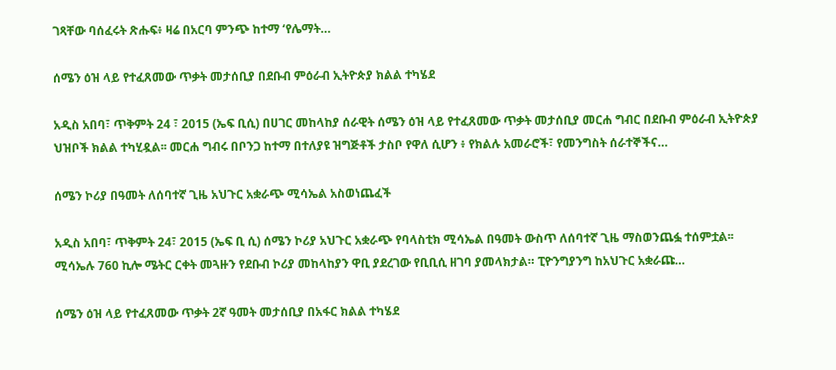ገጻቸው ባሰፈሩት ጽሑፍ፥ ዛሬ በአርባ ምንጭ ከተማ ‘የሌማት…

ሰሜን ዕዝ ላይ የተፈጸመው ጥቃት መታሰቢያ በደቡብ ምዕራብ ኢትዮጵያ ክልል ተካሄደ

አዲስ አበባ፣ ጥቅምት 24 ፣ 2015 (ኤፍ ቢሲ) በሀገር መከላከያ ሰራዊት ሰሜን ዕዝ ላይ የተፈጸመው ጥቃት መታሰቢያ መርሐ ግብር በደቡብ ምዕራብ ኢትዮጵያ ህዝቦች ክልል ተካሂዷል፡፡ መርሐ ግብሩ በቦንጋ ከተማ በተለያዩ ዝግጅቶች ታስቦ የዋለ ሲሆን ፥ የክልሉ አመራሮች፣ የመንግስት ሰራተኞችና…

ሰሜን ኮሪያ በዓመት ለሰባተኛ ጊዜ አህጉር አቋራጭ ሚሳኤል አስወነጨፈች

አዲስ አበባ፣ ጥቅምት 24፣ 2015 (ኤፍ ቢ ሲ) ሰሜን ኮሪያ አህጉር አቋራጭ የባላስቲክ ሚሳኤል በዓመት ውስጥ ለሰባተኛ ጊዜ ማስወንጨፏ ተሰምቷል፡፡ ሚሳኤሉ 760 ኪሎ ሜትር ርቀት መጓዙን የደቡብ ኮሪያ መከላከያን ዋቢ ያደረገው የቢቢሲ ዘገባ ያመላክታል። ፒዮንግያንግ ከአህጉር አቋራጩ…

ሰሜን ዕዝ ላይ የተፈጸመው ጥቃት 2ኛ ዓመት መታሰቢያ በአፋር ክልል ተካሄደ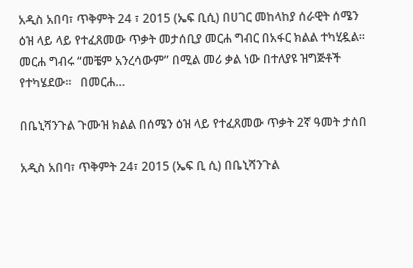አዲስ አበባ፣ ጥቅምት 24 ፣ 2015 (ኤፍ ቢሲ) በሀገር መከላከያ ሰራዊት ሰሜን ዕዝ ላይ ላይ የተፈጸመው ጥቃት መታሰቢያ መርሐ ግብር በአፋር ክልል ተካሂዷል፡፡   መርሐ ግብሩ “መቼም አንረሳውም” በሚል መሪ ቃል ነው በተለያዩ ዝግጅቶች የተካሄደው፡፡   በመርሐ…

በቤኒሻንጉል ጉሙዝ ክልል በሰሜን ዕዝ ላይ የተፈጸመው ጥቃት 2ኛ ዓመት ታሰበ

አዲስ አበባ፣ ጥቅምት 24፣ 2015 (ኤፍ ቢ ሲ) በቤኒሻንጉል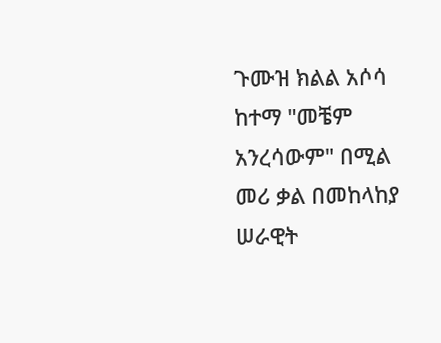ጉሙዝ ክልል አሶሳ ከተማ "መቼም አንረሳውም" በሚል መሪ ቃል በመከላከያ ሠራዊት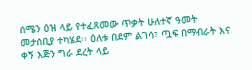ሰሜን ዕዝ ላይ የተፈጸመው ጥቃት ሁለተኛ ዓመት መታሰቢያ ተካሄደ፡፡ ዕለቱ በደም ልገሳ፣ ጧፍ በማብራት እና ቀኝ እጅን ግራ ደረት ላይ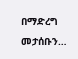በማድረግ መታሰቡን…